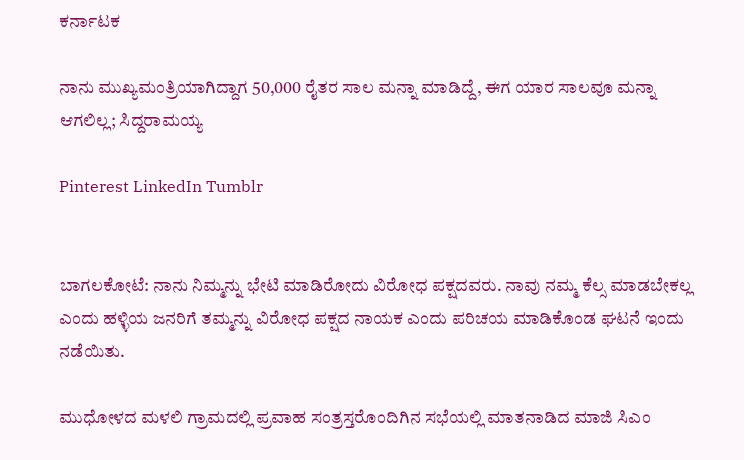ಕರ್ನಾಟಕ

ನಾನು ಮುಖ್ಯಮಂತ್ರಿಯಾಗಿದ್ದಾಗ 50,000 ರೈತರ ಸಾಲ ಮನ್ನಾ ಮಾಡಿದ್ದೆ, ಈಗ ಯಾರ ಸಾಲವೂ ಮನ್ನಾ ಆಗಲಿಲ್ಲ; ಸಿದ್ದರಾಮಯ್ಯ

Pinterest LinkedIn Tumblr


ಬಾಗಲಕೋಟೆ: ನಾನು ನಿಮ್ಮನ್ನು ಭೇಟಿ ಮಾಡಿರೋದು ವಿರೋಧ ಪಕ್ಷದವರು. ನಾವು ನಮ್ಮ ಕೆಲ್ಸ ಮಾಡಬೇಕಲ್ಲ ಎಂದು ಹಳ್ಳಿಯ ಜನರಿಗೆ ತಮ್ಮನ್ನು ವಿರೋಧ ಪಕ್ಷದ ನಾಯಕ ಎಂದು ಪರಿಚಯ ಮಾಡಿಕೊಂಡ ಘಟನೆ ಇಂದು ನಡೆಯಿತು.

ಮುಧೋಳದ ಮಳಲಿ ಗ್ರಾಮದಲ್ಲಿ ಪ್ರವಾಹ ಸಂತ್ರಸ್ತರೊಂದಿಗಿನ ಸಭೆಯಲ್ಲಿ ಮಾತನಾಡಿದ ಮಾಜಿ ಸಿಎಂ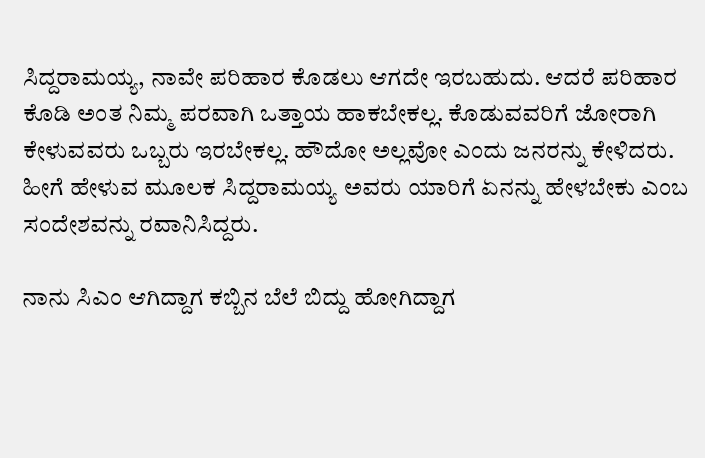ಸಿದ್ದರಾಮಯ್ಯ, ನಾವೇ ಪರಿಹಾರ ಕೊಡಲು ಆಗದೇ ಇರಬಹುದು. ಆದರೆ ಪರಿಹಾರ ಕೊಡಿ ಅಂತ ನಿಮ್ಮ ಪರವಾಗಿ ಒತ್ತಾಯ ಹಾಕಬೇಕಲ್ಲ. ಕೊಡುವವರಿಗೆ ಜೋರಾಗಿ ಕೇಳುವವರು ಒಬ್ಬರು ಇರಬೇಕಲ್ಲ. ಹೌದೋ ಅಲ್ಲವೋ ಎಂದು ಜನರನ್ನು ಕೇಳಿದರು. ಹೀಗೆ ಹೇಳುವ ಮೂಲಕ ಸಿದ್ದರಾಮಯ್ಯ ಅವರು ಯಾರಿಗೆ ಏನನ್ನು ಹೇಳಬೇಕು ಎಂಬ ಸಂದೇಶವನ್ನು ರವಾನಿಸಿದ್ದರು.

ನಾನು ಸಿಎಂ ಆಗಿದ್ದಾಗ ಕಬ್ಬಿನ ಬೆಲೆ ಬಿದ್ದು ಹೋಗಿದ್ದಾಗ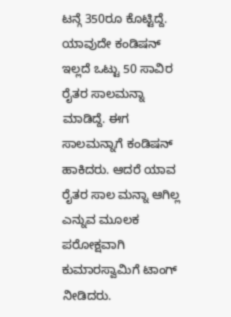ಟನ್ಗೆ 350ರೂ ಕೊಟ್ಟಿದ್ದೆ. ಯಾವುದೇ ಕಂಡಿಷನ್ ಇಲ್ಲದೆ ಒಟ್ಟು 50 ಸಾವಿರ ರೈತರ ಸಾಲಮನ್ನಾ ಮಾಡಿದ್ದೆ. ಈಗ ಸಾಲಮನ್ನಾಗೆ ಕಂಡಿಷನ್ ಹಾಕಿದರು. ಆದರೆ ಯಾವ ರೈತರ ಸಾಲ ಮನ್ನಾ ಆಗಿಲ್ಲ ಎನ್ನುವ ಮೂಲಕ ಪರೋಕ್ಷವಾಗಿ ಕುಮಾರಸ್ವಾಮಿಗೆ ಟಾಂಗ್ ನೀಡಿದರು.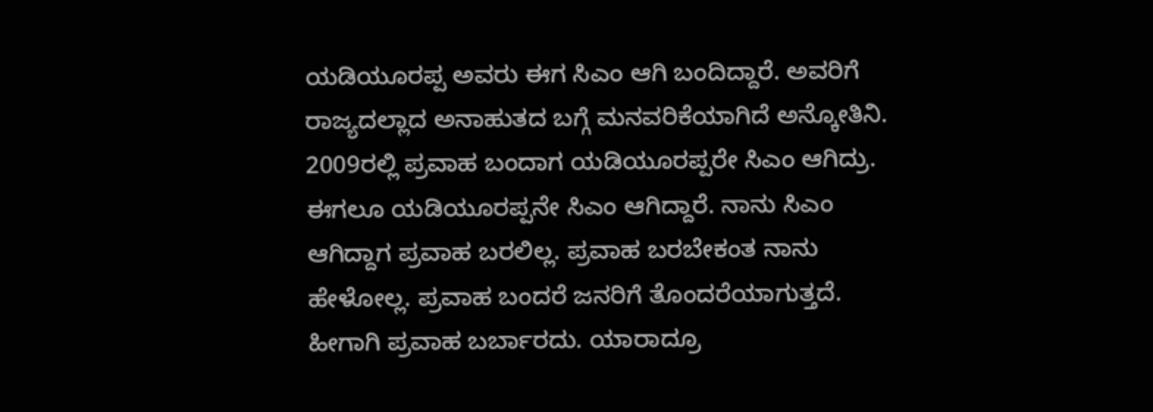ಯಡಿಯೂರಪ್ಪ ಅವರು ಈಗ ಸಿಎಂ ಆಗಿ ಬಂದಿದ್ದಾರೆ. ಅವರಿಗೆ ರಾಜ್ಯದಲ್ಲಾದ ಅನಾಹುತದ ಬಗ್ಗೆ ಮನವರಿಕೆಯಾಗಿದೆ ಅನ್ಕೋತಿನಿ. 2009ರಲ್ಲಿ ಪ್ರವಾಹ ಬಂದಾಗ ಯಡಿಯೂರಪ್ಪರೇ ಸಿಎಂ ಆಗಿದ್ರು. ಈಗಲೂ ಯಡಿಯೂರಪ್ಪನೇ ಸಿಎಂ ಆಗಿದ್ದಾರೆ. ನಾನು ಸಿಎಂ ಆಗಿದ್ದಾಗ ಪ್ರವಾಹ ಬರಲಿಲ್ಲ. ಪ್ರವಾಹ ಬರಬೇಕಂತ ನಾನು ಹೇಳೋಲ್ಲ. ಪ್ರವಾಹ ಬಂದರೆ ಜನರಿಗೆ ತೊಂದರೆಯಾಗುತ್ತದೆ. ಹೀಗಾಗಿ ಪ್ರವಾಹ ಬರ್ಬಾರದು. ಯಾರಾದ್ರೂ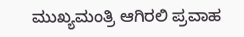ಮುಖ್ಯಮಂತ್ರಿ ಆಗಿರಲಿ ಪ್ರವಾಹ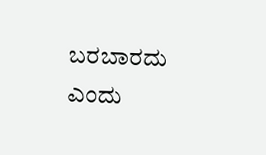ಬರಬಾರದು ಎಂದು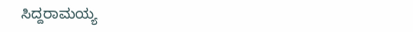ಸಿದ್ದರಾಮಯ್ಯ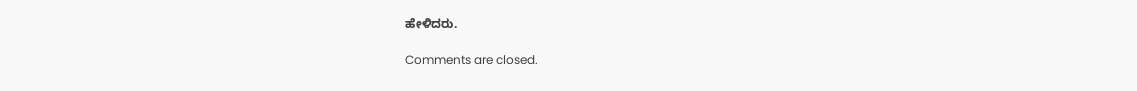ಹೇಳಿದರು.

Comments are closed.